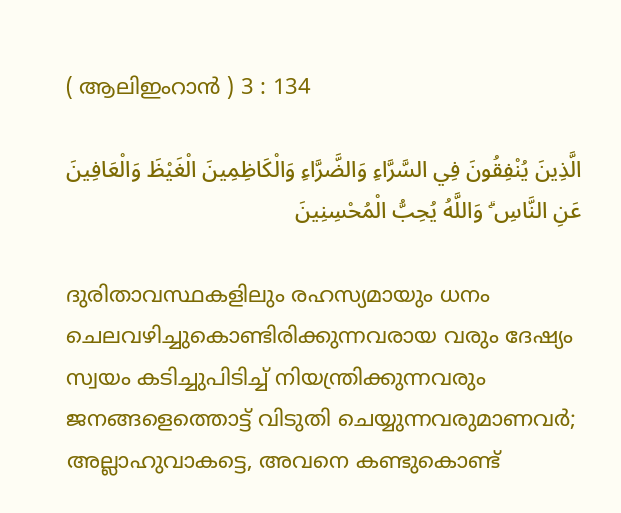( ആലിഇംറാന്‍ ) 3 : 134

الَّذِينَ يُنْفِقُونَ فِي السَّرَّاءِ وَالضَّرَّاءِ وَالْكَاظِمِينَ الْغَيْظَ وَالْعَافِينَ عَنِ النَّاسِ ۗ وَاللَّهُ يُحِبُّ الْمُحْسِنِينَ

ദുരിതാവസ്ഥകളിലും രഹസ്യമായും ധനം ചെലവഴിച്ചുകൊണ്ടിരിക്കുന്നവരായ വരും ദേഷ്യം സ്വയം കടിച്ചുപിടിച്ച് നിയന്ത്രിക്കുന്നവരും ജനങ്ങളെത്തൊട്ട് വിടുതി ചെയ്യുന്നവരുമാണവര്‍; അല്ലാഹുവാകട്ടെ, അവനെ കണ്ടുകൊണ്ട്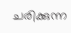ചരിക്കുന്ന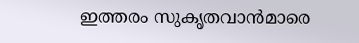ഇത്തരം സുകൃതവാന്‍മാരെ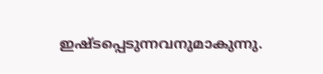ഇഷ്ടപ്പെടുന്നവനുമാകുന്നു.